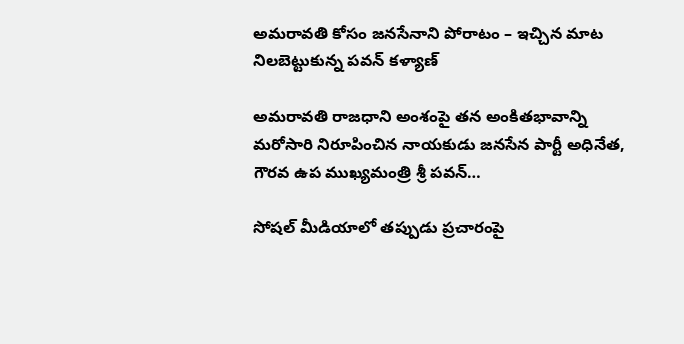అమరావతి కోసం జనసేనాని పోరాటం – ఇచ్చిన మాట నిలబెట్టుకున్న పవన్ కళ్యాణ్

అమరావతి రాజధాని అంశంపై తన అంకితభావాన్ని మరోసారి నిరూపించిన నాయకుడు జనసేన పార్టీ అధినేత, గౌరవ ఉప ముఖ్యమంత్రి శ్రీ పవన్…

సోషల్ మీడియాలో తప్పుడు ప్రచారంపై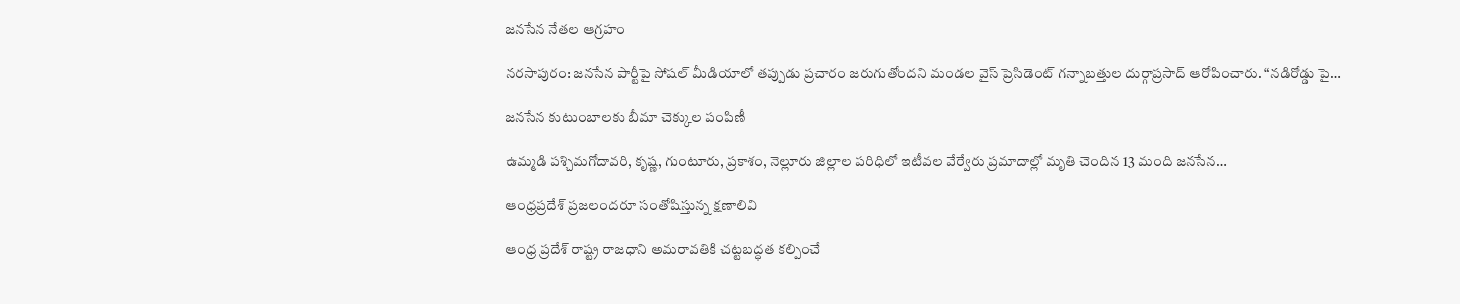జనసేన నేతల ఆగ్రహం

నరసాపురం: జనసేన పార్టీపై సోషల్ మీడియాలో తప్పుడు ప్రచారం జరుగుతోందని మండల వైస్ ప్రెసిడెంట్ గన్నాబత్తుల దుర్గాప్రసాద్ ఆరోపించారు. “నడిరోడ్డు పై…

జనసేన కుటుంబాలకు బీమా చెక్కుల పంపిణీ

ఉమ్మడి పశ్చిమగోదావరి, కృష్ణ, గుంటూరు, ప్రకాశం, నెల్లూరు జిల్లాల పరిధిలో ఇటీవల వేర్వేరు ప్రమాదాల్లో మృతి చెందిన 13 మంది జనసేన…

ఆంధ్రప్రదేశ్ ప్రజలందరూ సంతోషిస్తున్న క్షణాలివి

ఆంధ్ర ప్రదేశ్ రాష్ట్ర రాజధాని అమరావతికి చట్టబద్ధత కల్పించే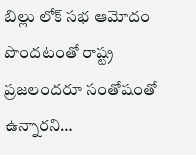బిల్లు లోక్ సభ ఆమోదం పొందటంతో రాష్ట్ర ప్రజలందరూ సంతోషంతో ఉన్నారని…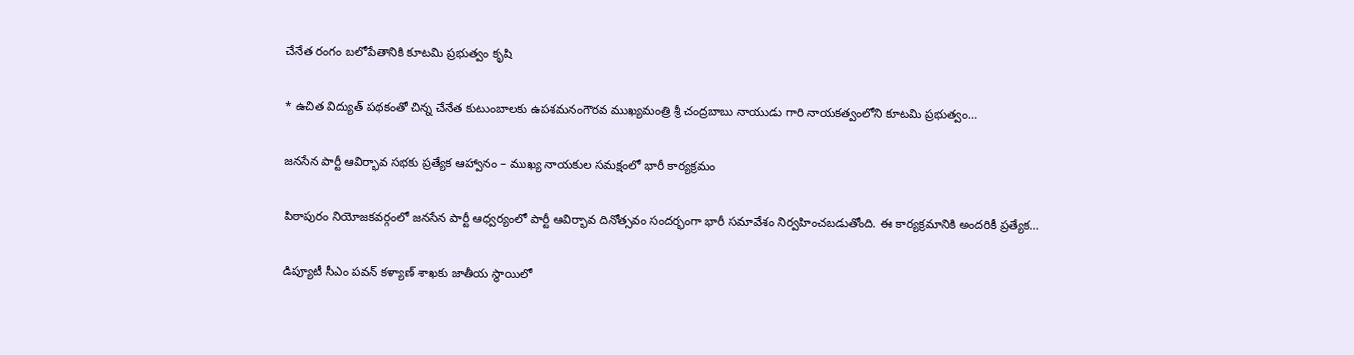చేనేత రంగం బలోపేతానికి కూటమి ప్రభుత్వం కృషి

* ఉచిత విద్యుత్ పథకంతో చిన్న చేనేత కుటుంబాలకు ఉపశమనంగౌరవ ముఖ్యమంత్రి శ్రీ చంద్రబాబు నాయుడు గారి నాయకత్వంలోని కూటమి ప్రభుత్వం…

జనసేన పార్టీ ఆవిర్భావ సభకు ప్రత్యేక ఆహ్వానం – ముఖ్య నాయకుల సమక్షంలో భారీ కార్యక్రమం

పిఠాపురం నియోజకవర్గంలో జనసేన పార్టీ ఆధ్వర్యంలో పార్టీ ఆవిర్భావ దినోత్సవం సందర్భంగా భారీ సమావేశం నిర్వహించబడుతోంది. ఈ కార్యక్రమానికి అందరికీ ప్రత్యేక…

డిప్యూటీ సీఎం పవన్ కళ్యాణ్ శాఖకు జాతీయ స్థాయిలో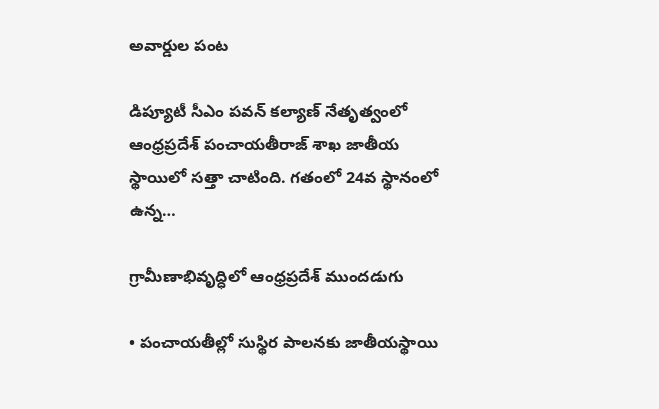అవార్డుల పంట

డిప్యూటీ సీఎం పవన్ కల్యాణ్ నేతృత్వంలో ఆంధ్రప్రదేశ్ పంచాయతీరాజ్ శాఖ జాతీయ స్థాయిలో సత్తా చాటింది. గతంలో 24వ స్థానంలో ఉన్న…

గ్రామీణాభివృద్ధిలో ఆంధ్రప్రదేశ్ ముందడుగు

• పంచాయతీల్లో సుస్థిర పాలనకు జాతీయస్థాయి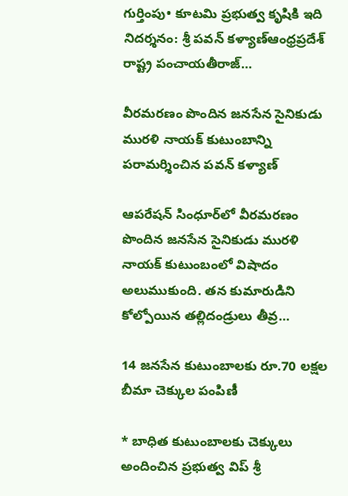గుర్తింపు• కూటమి ప్రభుత్వ కృషికి ఇది నిదర్శనం: శ్రీ పవన్ కళ్యాణ్ఆంధ్రప్రదేశ్ రాష్ట్ర పంచాయతీరాజ్…

వీరమరణం పొందిన జనసేన సైనికుడు మురళి నాయక్ కుటుంబాన్ని పరామర్శించిన పవన్ కళ్యాణ్

ఆపరేషన్ సింధూర్‌లో వీరమరణం పొందిన జనసేన సైనికుడు మురళి నాయక్ కుటుంబంలో విషాదం అలుముకుంది. తన కుమారుడిని కోల్పోయిన తల్లిదండ్రులు తీవ్ర…

14 జనసేన కుటుంబాలకు రూ.70 లక్షల బీమా చెక్కుల పంపిణీ

* బాధిత కుటుంబాలకు చెక్కులు అందించిన ప్రభుత్వ విప్ శ్రీ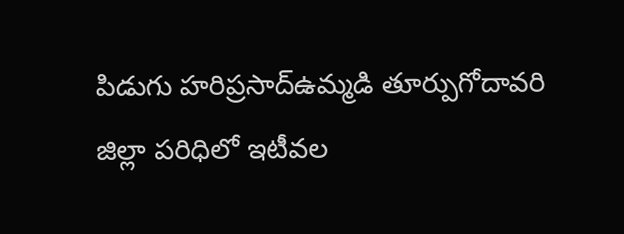పిడుగు హరిప్రసాద్ఉమ్మడి తూర్పుగోదావరి జిల్లా పరిధిలో ఇటీవల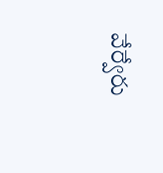వేర్వేరు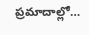ప్రమాదాల్లో…